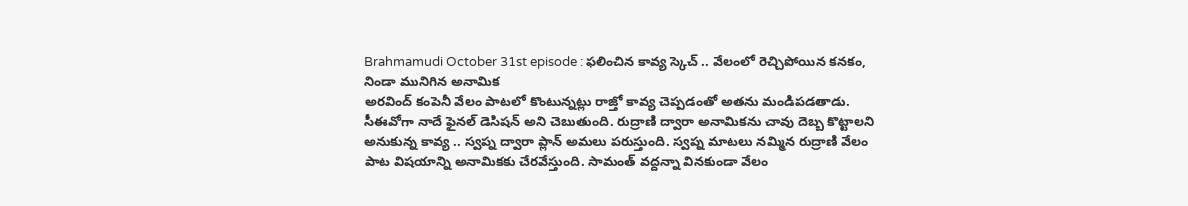Brahmamudi October 31st episode : ఫలించిన కావ్య స్కెచ్ .. వేలంలో రెచ్చిపోయిన కనకం, నిండా మునిగిన అనామిక
అరవింద్ కంపెనీ వేలం పాటలో కొంటున్నట్లు రాజ్తో కావ్య చెప్పడంతో అతను మండిపడతాడు. సీఈవోగా నాదే ఫైనల్ డెసిషన్ అని చెబుతుంది. రుద్రాణి ద్వారా అనామికను చావు దెబ్బ కొట్టాలని అనుకున్న కావ్య .. స్వప్న ద్వారా ప్లాన్ అమలు పరుస్తుంది. స్వప్న మాటలు నమ్మిన రుద్రాణి వేలం పాట విషయాన్ని అనామికకు చేరవేస్తుంది. సామంత్ వద్దన్నా వినకుండా వేలం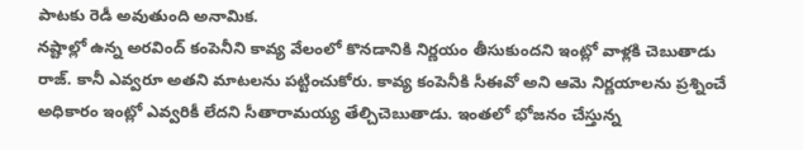పాటకు రెడీ అవుతుంది అనామిక.
నష్టాల్లో ఉన్న అరవింద్ కంపెనీని కావ్య వేలంలో కొనడానికి నిర్ణయం తీసుకుందని ఇంట్లో వాళ్లకి చెబుతాడు రాజ్. కానీ ఎవ్వరూ అతని మాటలను పట్టించుకోరు. కావ్య కంపెనీకి సీఈవో అని ఆమె నిర్ణయాలను ప్రశ్నించే అధికారం ఇంట్లో ఎవ్వరికీ లేదని సీతారామయ్య తేల్చిచెబుతాడు. ఇంతలో భోజనం చేస్తున్న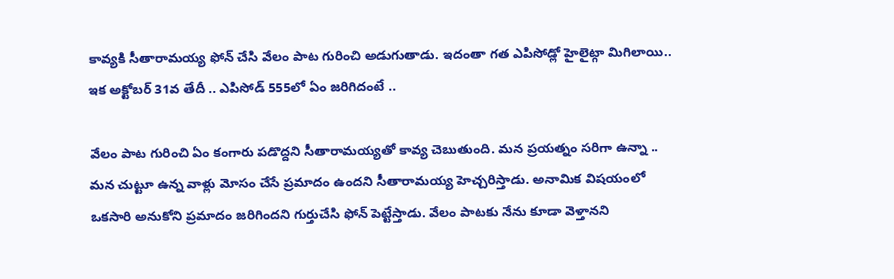కావ్యకి సీతారామయ్య ఫోన్ చేసి వేలం పాట గురించి అడుగుతాడు. ఇదంతా గత ఎపిసోడ్లో హైలైట్గా మిగిలాయి.. ఇక అక్టోబర్ 31వ తేదీ .. ఎపిసోడ్ 555లో ఏం జరిగిదంటే ..

వేలం పాట గురించి ఏం కంగారు పడొద్దని సీతారామయ్యతో కావ్య చెబుతుంది. మన ప్రయత్నం సరిగా ఉన్నా .. మన చుట్టూ ఉన్న వాళ్లు మోసం చేసే ప్రమాదం ఉందని సీతారామయ్య హెచ్చరిస్తాడు. అనామిక విషయంలో ఒకసారి అనుకోని ప్రమాదం జరిగిందని గుర్తుచేసి ఫోన్ పెట్టేస్తాడు. వేలం పాటకు నేను కూడా వెళ్తానని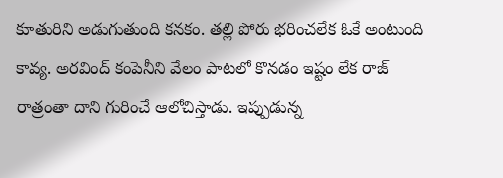కూతురిని అడుగుతుంది కనకం. తల్లి పోరు భరించలేక ఓకే అంటుంది కావ్య. అరవింద్ కంపెనీని వేలం పాటలో కొనడం ఇష్టం లేక రాజ్ రాత్రంతా దాని గురించే ఆలోచిస్తాడు. ఇప్పుడున్న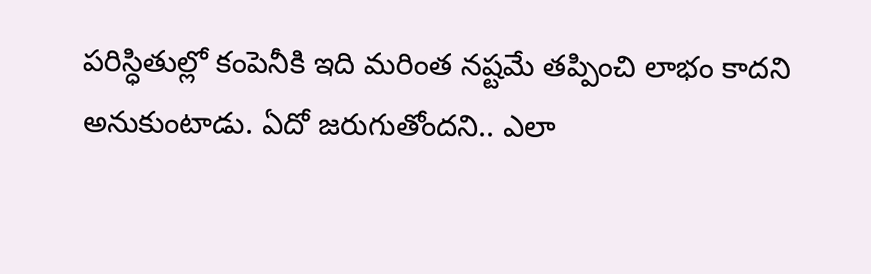పరిస్ధితుల్లో కంపెనీకి ఇది మరింత నష్టమే తప్పించి లాభం కాదని అనుకుంటాడు. ఏదో జరుగుతోందని.. ఎలా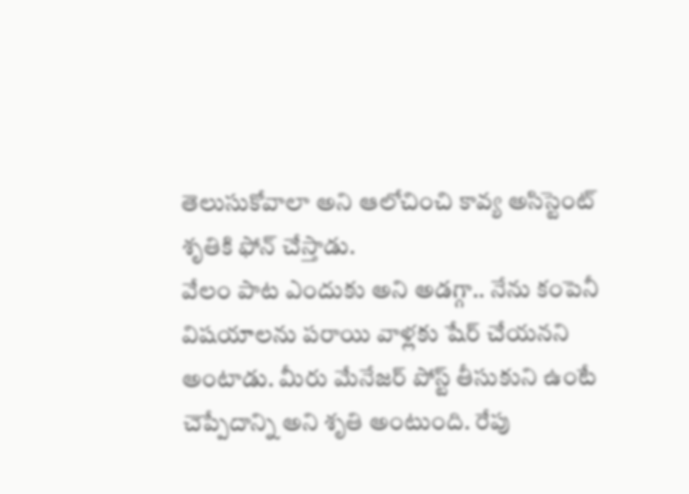తెలుసుకోవాలా అని ఆలోచించి కావ్య అసిస్టెంట్ శృతికి ఫోన్ చేస్తాడు.
వేలం పాట ఎందుకు అని అడగ్గా.. నేను కంపెనీ విషయాలను పరాయి వాళ్లకు షేర్ చేయనని అంటాడు. మీరు మేనేజర్ పోస్ట్ తీసుకుని ఉంటే చెప్పేదాన్ని అని శృతి అంటుంది. రేపు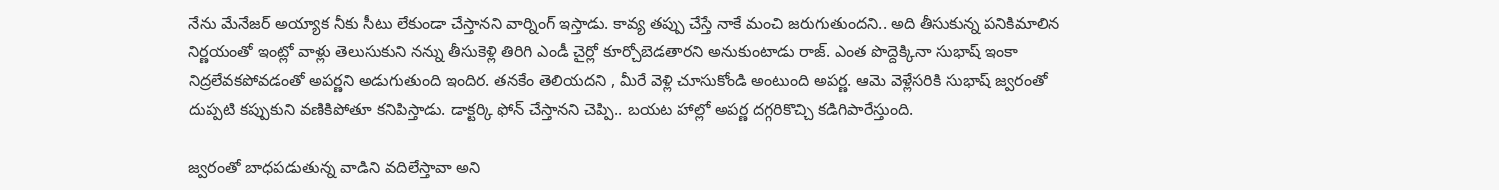నేను మేనేజర్ అయ్యాక నీకు సీటు లేకుండా చేస్తానని వార్నింగ్ ఇస్తాడు. కావ్య తప్పు చేస్తే నాకే మంచి జరుగుతుందని.. అది తీసుకున్న పనికిమాలిన నిర్ణయంతో ఇంట్లో వాళ్లు తెలుసుకుని నన్ను తీసుకెళ్లి తిరిగి ఎండీ చైర్లో కూర్చోబెడతారని అనుకుంటాడు రాజ్. ఎంత పొద్దెక్కినా సుభాష్ ఇంకా నిద్రలేవకపోవడంతో అపర్ణని అడుగుతుంది ఇందిర. తనకేం తెలియదని , మీరే వెళ్లి చూసుకోండి అంటుంది అపర్ణ. ఆమె వెళ్లేసరికి సుభాష్ జ్వరంతో దుప్పటి కప్పుకుని వణికిపోతూ కనిపిస్తాడు. డాక్టర్కి ఫోన్ చేస్తానని చెప్పి.. బయట హాల్లో అపర్ణ దగ్గరికొచ్చి కడిగిపారేస్తుంది.

జ్వరంతో బాధపడుతున్న వాడిని వదిలేస్తావా అని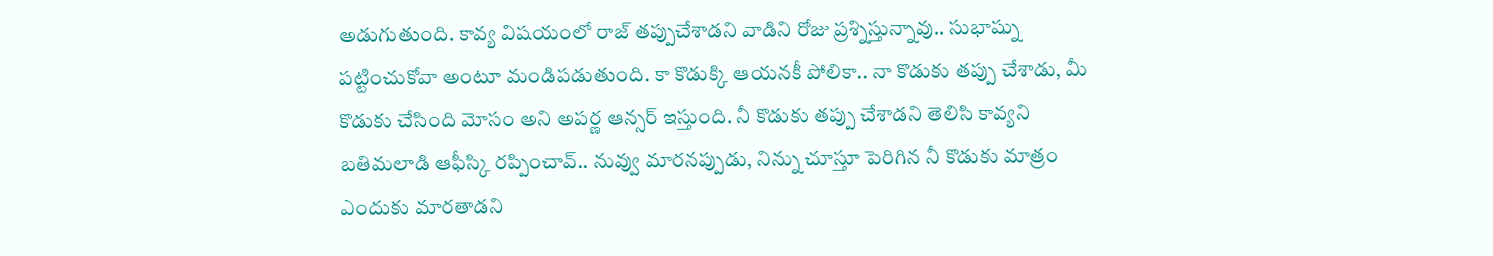అడుగుతుంది. కావ్య విషయంలో రాజ్ తప్పుచేశాడని వాడిని రోజు ప్రశ్నిస్తున్నావు.. సుభాష్ను పట్టించుకోవా అంటూ మండిపడుతుంది. కా కొడుక్కి ఆయనకీ పోలికా.. నా కొడుకు తప్పు చేశాడు, మీ కొడుకు చేసింది మోసం అని అపర్ణ ఆన్సర్ ఇస్తుంది. నీ కొడుకు తప్పు చేశాడని తెలిసి కావ్యని బతిమలాడి ఆఫీస్కి రప్పించావ్.. నువ్వు మారనప్పుడు, నిన్ను చూస్తూ పెరిగిన నీ కొడుకు మాత్రం ఎందుకు మారతాడని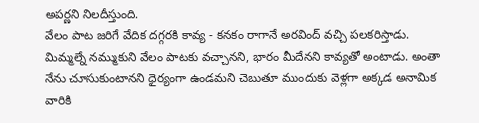అపర్ణని నిలదీస్తుంది.
వేలం పాట జరిగే వేదిక దగ్గరకి కావ్య - కనకం రాగానే అరవింద్ వచ్చి పలకరిస్తాడు. మిమ్మల్నే నమ్ముకుని వేలం పాటకు వచ్చానని, భారం మీదేనని కావ్యతో అంటాడు. అంతా నేను చూసుకుంటానని ధైర్యంగా ఉండమని చెబుతూ ముందుకు వెళ్లగా అక్కడ అనామిక వారికి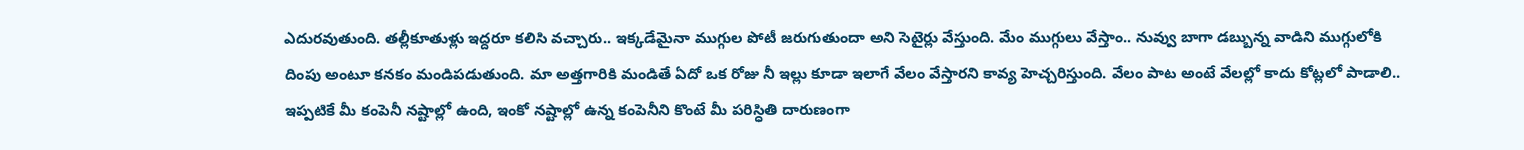ఎదురవుతుంది. తల్లీకూతుళ్లు ఇద్దరూ కలిసి వచ్చారు.. ఇక్కడేమైనా ముగ్గుల పోటీ జరుగుతుందా అని సెటైర్లు వేస్తుంది. మేం ముగ్గులు వేస్తాం.. నువ్వు బాగా డబ్బున్న వాడిని ముగ్గులోకి దింపు అంటూ కనకం మండిపడుతుంది. మా అత్తగారికి మండితే ఏదో ఒక రోజు నీ ఇల్లు కూడా ఇలాగే వేలం వేస్తారని కావ్య హెచ్చరిస్తుంది. వేలం పాట అంటే వేలల్లో కాదు కోట్లలో పాడాలి.. ఇప్పటికే మీ కంపెనీ నష్టాల్లో ఉంది, ఇంకో నష్టాల్లో ఉన్న కంపెనీని కొంటే మీ పరిస్ధితి దారుణంగా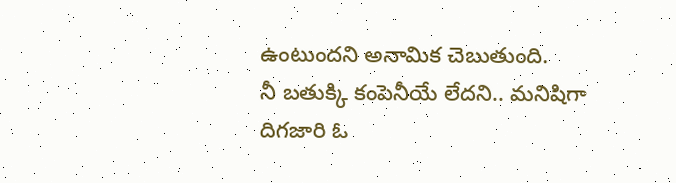ఉంటుందని అనామిక చెబుతుంది.
నీ బతుక్కి కంపెనీయే లేదని.. మనిషిగా దిగజారి ఓ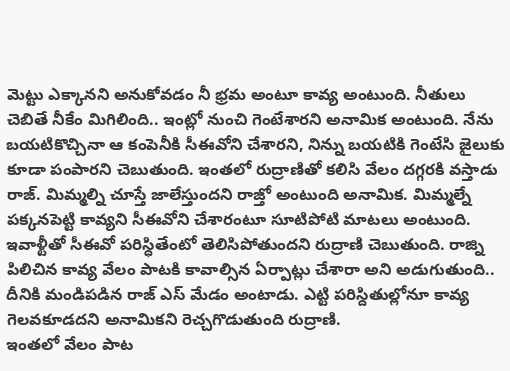మెట్టు ఎక్కానని అనుకోవడం నీ భ్రమ అంటూ కావ్య అంటుంది. నీతులు చెబితే నీకేం మిగిలింది.. ఇంట్లో నుంచి గెంటేశారని అనామిక అంటుంది. నేను బయటికొచ్చినా ఆ కంపెనీకి సీఈవోని చేశారని, నిన్ను బయటికి గెంటేసి జైలుకు కూడా పంపారని చెబుతుంది. ఇంతలో రుద్రాణితో కలిసి వేలం దగ్గరకి వస్తాడు రాజ్. మిమ్మల్ని చూస్తే జాలేస్తుందని రాజ్తో అంటుంది అనామిక. మిమ్మల్నే పక్కనపెట్టి కావ్యని సీఈవోని చేశారంటూ సూటిపోటి మాటలు అంటుంది. ఇవాళ్టీతో సీఈవో పరిస్ధితేంటో తెలిసిపోతుందని రుద్రాణి చెబుతుంది. రాజ్ని పిలిచిన కావ్య వేలం పాటకి కావాల్సిన ఏర్పాట్లు చేశారా అని అడుగుతుంది.. దీనికి మండిపడిన రాజ్ ఎస్ మేడం అంటాడు. ఎట్టి పరిస్దితుల్లోనూ కావ్య గెలవకూడదని అనామికని రెచ్చగొడుతుంది రుద్రాణి.
ఇంతలో వేలం పాట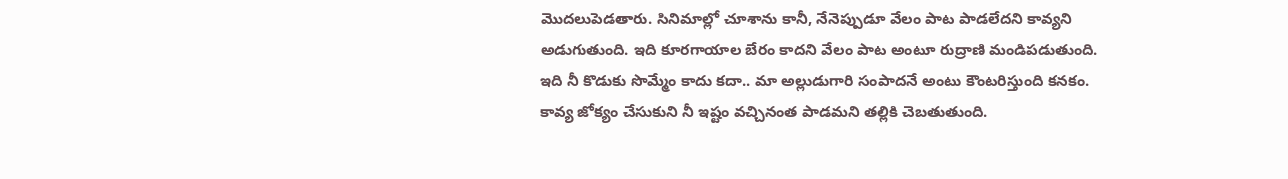మొదలుపెడతారు. సినిమాల్లో చూశాను కానీ, నేనెప్పుడూ వేలం పాట పాడలేదని కావ్యని అడుగుతుంది. ఇది కూరగాయాల బేరం కాదని వేలం పాట అంటూ రుద్రాణి మండిపడుతుంది. ఇది నీ కొడుకు సొమ్మేం కాదు కదా.. మా అల్లుడుగారి సంపాదనే అంటు కౌంటరిస్తుంది కనకం. కావ్య జోక్యం చేసుకుని నీ ఇష్టం వచ్చినంత పాడమని తల్లికి చెబతుతుంది.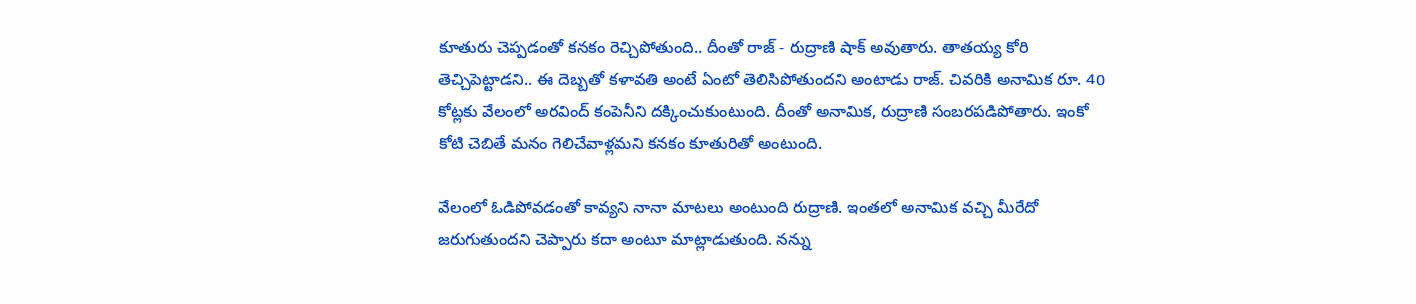కూతురు చెప్పడంతో కనకం రెచ్చిపోతుంది.. దీంతో రాజ్ - రుద్రాణి షాక్ అవుతారు. తాతయ్య కోరి తెచ్చిపెట్టాడని.. ఈ దెబ్బతో కళావతి అంటే ఏంటో తెలిసిపోతుందని అంటాడు రాజ్. చివరికి అనామిక రూ. 40 కోట్లకు వేలంలో అరవింద్ కంపెనీని దక్కించుకుంటుంది. దీంతో అనామిక, రుద్రాణి సంబరపడిపోతారు. ఇంకో కోటి చెబితే మనం గెలిచేవాళ్లమని కనకం కూతురితో అంటుంది.

వేలంలో ఓడిపోవడంతో కావ్యని నానా మాటలు అంటుంది రుద్రాణి. ఇంతలో అనామిక వచ్చి మీరేదో జరుగుతుందని చెప్పారు కదా అంటూ మాట్లాడుతుంది. నన్ను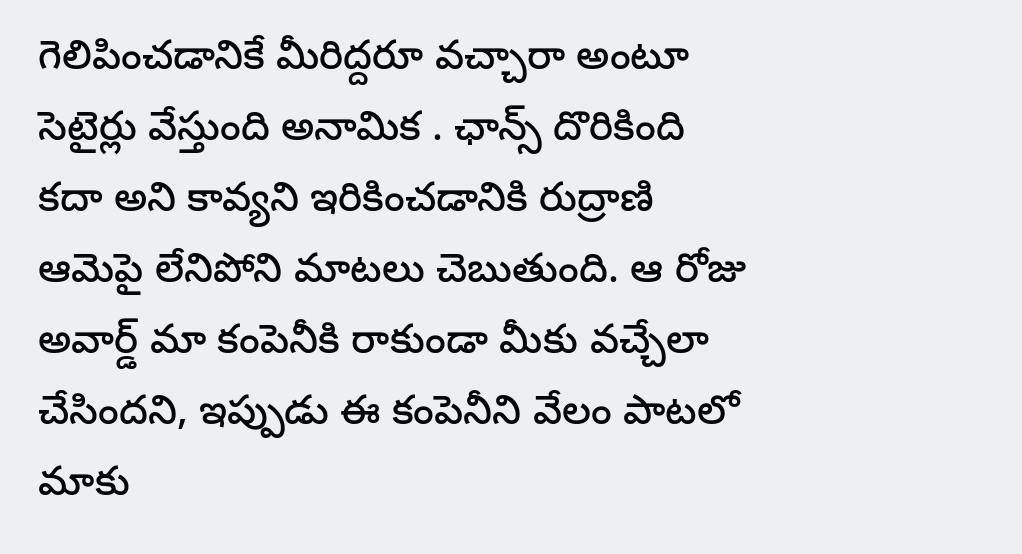గెలిపించడానికే మీరిద్దరూ వచ్చారా అంటూ సెటైర్లు వేస్తుంది అనామిక . ఛాన్స్ దొరికింది కదా అని కావ్యని ఇరికించడానికి రుద్రాణి ఆమెపై లేనిపోని మాటలు చెబుతుంది. ఆ రోజు అవార్డ్ మా కంపెనీకి రాకుండా మీకు వచ్చేలా చేసిందని, ఇప్పుడు ఈ కంపెనీని వేలం పాటలో మాకు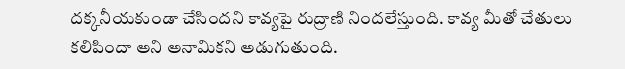దక్కనీయకుండా చేసిందని కావ్యపై రుద్రాణి నిందలేస్తుంది. కావ్య మీతో చేతులు కలిపిందా అని అనామికని అడుగుతుంది.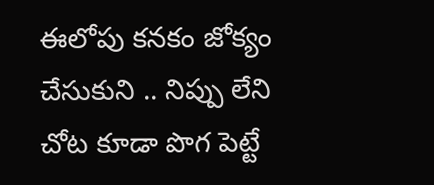ఈలోపు కనకం జోక్యం చేసుకుని .. నిప్పు లేని చోట కూడా పొగ పెట్టే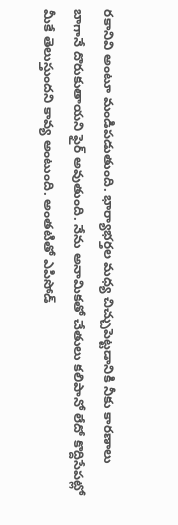రకానివి అంటూ మండిపడుతుంది. భార్యాభర్తల మధ్య చిచ్చుపెట్టడానికి నీకు కారణాలు బాగానే దొరుకుతాయని ఫైర్ అవుతుంది. నేను అనామికతో చేతులు కలిపానో లేదో కొద్దిసేపట్లో మీకే తెలుస్తుందని కావ్య అంటుంది. అంతటితో ఎపిసోడ్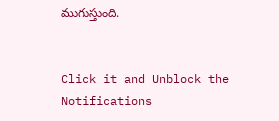ముగుస్తుంది.


Click it and Unblock the Notifications